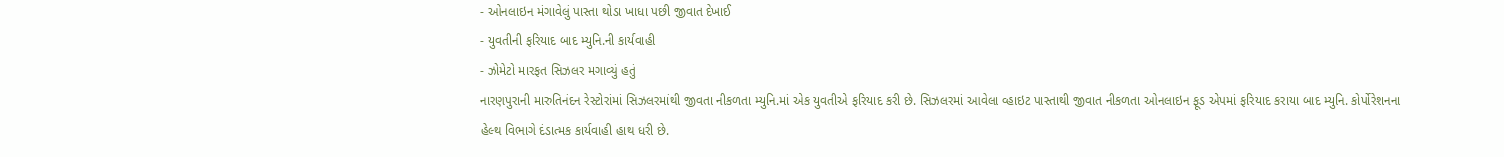- ઓનલાઇન મંગાવેલું પાસ્તા થોડા ખાધા પછી જીવાત દેખાઈ
- યુવતીની ફરિયાદ બાદ મ્યુનિ.ની કાર્યવાહી
- ઝોમેટો મારફત સિઝલર મગાવ્યું હતું
નારણપુરાની મારુતિનંદન રેસ્ટોરાંમાં સિઝલરમાંથી જીવતા નીકળતા મ્યુનિ.માં એક યુવતીએ ફરિયાદ કરી છે. સિઝલરમાં આવેલા વ્હાઇટ પાસ્તાથી જીવાત નીકળતા ઓનલાઇન ફૂડ એપમાં ફરિયાદ કરાયા બાદ મ્યુનિ. કોર્પોરેશનના હેલ્થ વિભાગે દંડાત્મક કાર્યવાહી હાથ ધરી છે.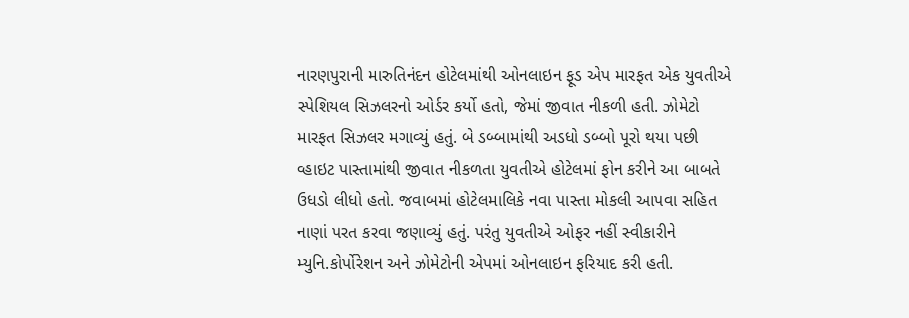નારણપુરાની મારુતિનંદન હોટેલમાંથી ઓનલાઇન ફૂડ એપ મારફત એક યુવતીએ સ્પેશિયલ સિઝલરનો ઓર્ડર કર્યો હતો, જેમાં જીવાત નીકળી હતી. ઝોમેટો મારફત સિઝલર મગાવ્યું હતું. બે ડબ્બામાંથી અડધો ડબ્બો પૂરો થયા પછી વ્હાઇટ પાસ્તામાંથી જીવાત નીકળતા યુવતીએ હોટેલમાં ફોન કરીને આ બાબતે ઉધડો લીધો હતો. જવાબમાં હોટેલમાલિકે નવા પાસ્તા મોકલી આપવા સહિત નાણાં પરત કરવા જણાવ્યું હતું. પરંતુ યુવતીએ ઓફર નહીં સ્વીકારીને મ્યુનિ.કોર્પોરેશન અને ઝોમેટોની એપમાં ઓનલાઇન ફરિયાદ કરી હતી.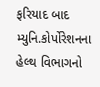ફરિયાદ બાદ મ્યુનિ.કોર્પોરેશનના હેલ્થ વિભાગનો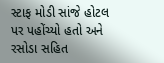સ્ટાફ મોડી સાંજે હોટલ પર પહોંચ્યો હતો અને રસોડા સહિત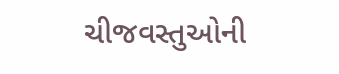ચીજવસ્તુઓની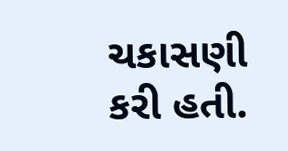ચકાસણી કરી હતી.